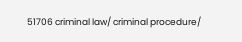51706 criminal law/ criminal procedure/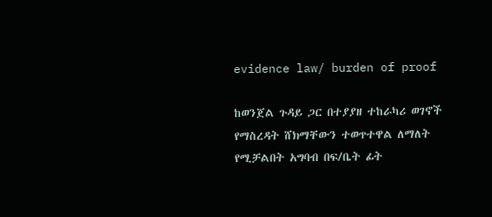evidence law/ burden of proof

ከወንጀል ጉዳይ ጋር በተያያዘ ተከራካሪ ወገኖች የማስረዳት ሸክማቸውን ተወጥተዋል ለማለት የሚቻልበት አግባብ በፍ/ቤት ፊት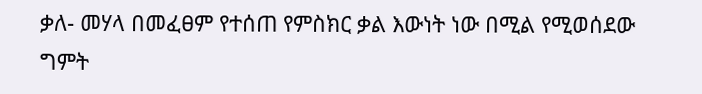ቃለ- መሃላ በመፈፀም የተሰጠ የምስክር ቃል እውነት ነው በሚል የሚወሰደው ግምት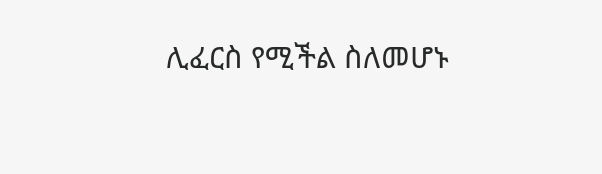ሊፈርስ የሚችል ስለመሆኑ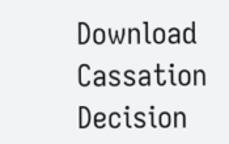Download Cassation Decision